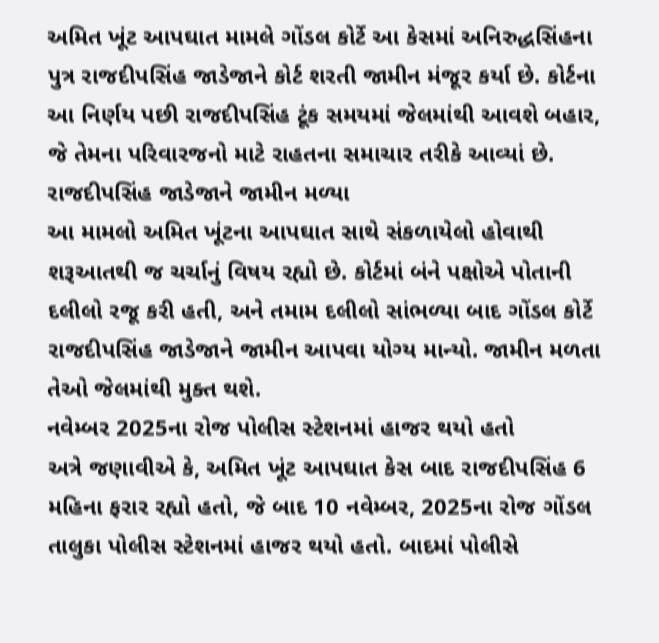અમિત ખૂંટ આપઘાત મામલે ગોંડલ કોર્ટે આ કેસમાં અનિરુદ્ધસિંહના પુત્ર રાજદીપસિંહ જાડેજાને કોર્ટ શરતી જામીન મંજૂર કર્યા છે. કોર્ટના આ નિર્ણય પછી રાજદીપસિંહ ટૂંક સમયમાં જેલમાંથી આવશે બહાર, જે તેમના પરિવારજનો માટે રાહતના સમાચાર તરીકે આવ્યાં છે.
રાજદીપસિંહ જાડેજાને જામીન મળ્યા
આ મામલો અમિત ખૂંટના આપઘાત સાથે સંકળાયેલો હોવાથી શરૂઆતથી જ ચર્ચાનું વિષય રહ્યો છે. કોર્ટમાં બંને પક્ષોએ પોતાની દલીલો રજૂ કરી હતી, અને તમામ દલીલો સાંભળ્યા બાદ ગોંડલ કોર્ટે રાજદીપસિંહ જાડેજાને જામીન આપવા યોગ્ય માન્યો. જામીન મળતા તેઓ જેલમાંથી મુક્ત થશે.
નવેમ્બર 2025ના રોજ પોલીસ સ્ટેશનમાં હાજર થયો હતો
અત્રે જણાવીએ કે, અમિત ખૂંટ આપઘાત કેસ બાદ રાજદીપસિંહ 6 મહિના ફરાર રહ્યો હતો, જે બાદ 10 નવેમ્બર, 2025ના રોજ ગોંડલ તાલુકા પોલીસ સ્ટેશનમાં હાજર થયો હતો. બાદમાં પોલીસે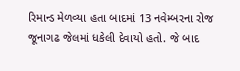રિમાન્ડ મેળવ્યા હતા બાદમાં 13 નવેમ્બરના રોજ જૂનાગઢ જેલમાં ધકેલી દેવાયો હતો. જે બાદ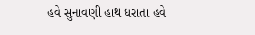હવે સુનાવણી હાથ ધરાતા હવે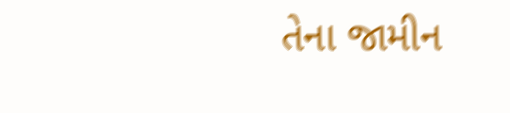તેના જામીન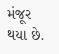મંજૂર થયા છે.